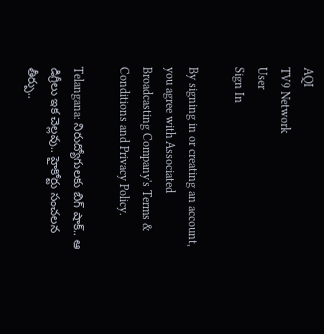AQI
TV9 Network
User
Sign In

By signing in or creating an account, you agree with Associated Broadcasting Company's Terms & Conditions and Privacy Policy.

Telangana: నిరుద్యోగులకు బిగ్ షాక్.. ఆ డిగ్రీలు ఇక చెల్లవు.. హైకోర్టు సంచలన తీర్పు..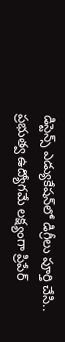డిస్టెన్స్ ఎడ్యుకేషన్‌లో డిగ్రీలు పూర్తి చేసి.. ప్రభుత్వ ఉద్యోగమే లక్ష్యంగా ప్రిపేర్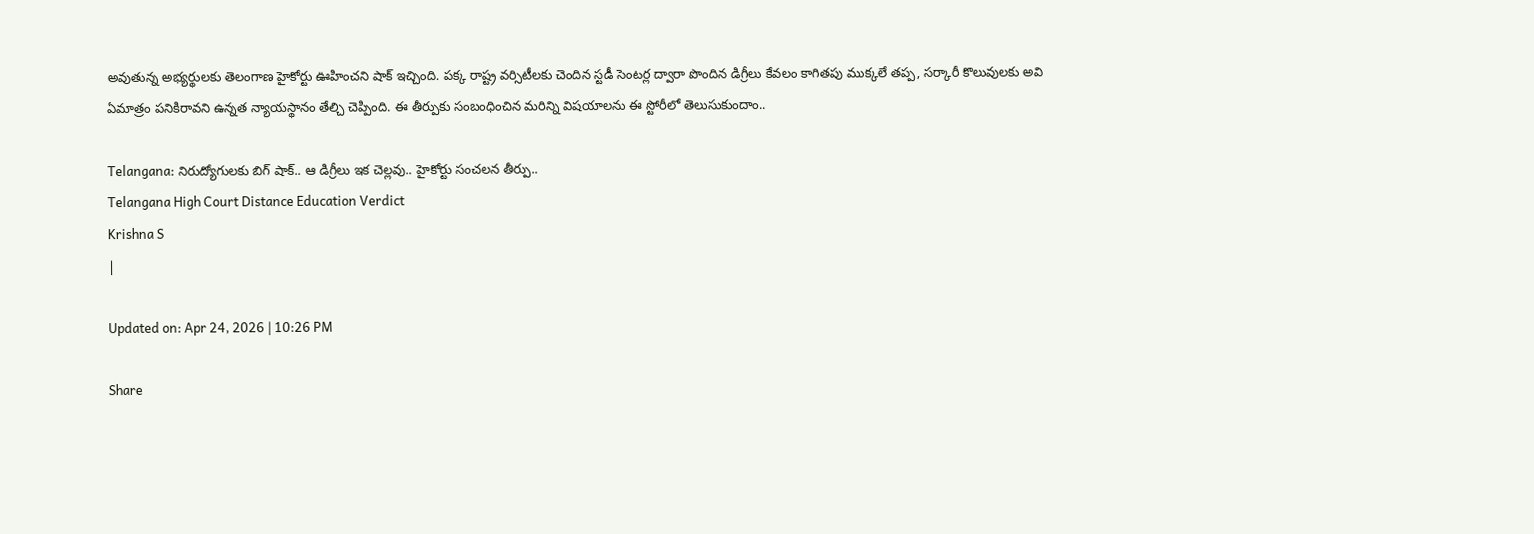అవుతున్న అభ్యర్థులకు తెలంగాణ హైకోర్టు ఊహించని షాక్ ఇచ్చింది. పక్క రాష్ట్ర వర్సిటీలకు చెందిన స్టడీ సెంటర్ల ద్వారా పొందిన డిగ్రీలు కేవలం కాగితపు ముక్కలే తప్ప, సర్కారీ కొలువులకు అవి ఏమాత్రం పనికిరావని ఉన్నత న్యాయస్థానం తేల్చి చెప్పింది. ఈ తీర్పుకు సంబంధించిన మరిన్ని విషయాలను ఈ స్టోరీలో తెలుసుకుందాం..

Telangana: నిరుద్యోగులకు బిగ్ షాక్.. ఆ డిగ్రీలు ఇక చెల్లవు.. హైకోర్టు సంచలన తీర్పు..
Telangana High Court Distance Education Verdict
Krishna S
|

Updated on: Apr 24, 2026 | 10:26 PM

Share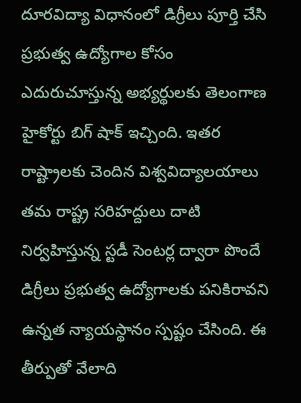దూరవిద్యా విధానంలో డిగ్రీలు పూర్తి చేసి ప్రభుత్వ ఉద్యోగాల కోసం ఎదురుచూస్తున్న అభ్యర్థులకు తెలంగాణ హైకోర్టు బిగ్ షాక్ ఇచ్చింది. ఇతర రాష్ట్రాలకు చెందిన విశ్వవిద్యాలయాలు తమ రాష్ట్ర సరిహద్దులు దాటి నిర్వహిస్తున్న స్టడీ సెంటర్ల ద్వారా పొందే డిగ్రీలు ప్రభుత్వ ఉద్యోగాలకు పనికిరావని ఉన్నత న్యాయస్థానం స్పష్టం చేసింది. ఈ తీర్పుతో వేలాది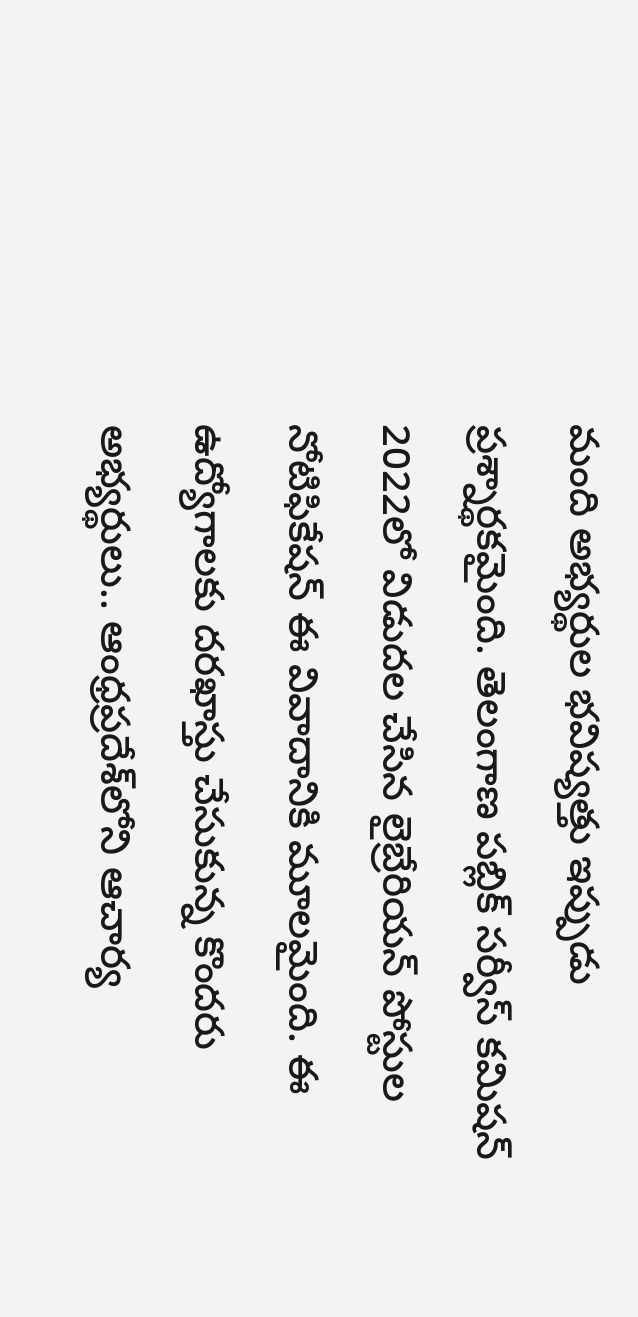మంది అభ్యర్థుల భవిష్యత్తు ఇప్పుడు ప్రశ్నార్థకమైంది. తెలంగాణ పబ్లిక్ సర్వీస్ కమిషన్ 2022లో విడుదల చేసిన లైబ్రేరియన్ పోస్టుల నోటిఫికేషన్ ఈ వివాదానికి మూలమైంది. ఈ ఉద్యోగాలకు దరఖాస్తు చేసుకున్న కొందరు అభ్యర్థులు.. ఆంధ్రప్రదేశ్‌లోని ఆచార్య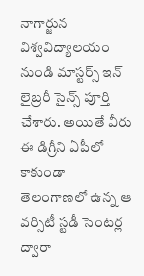నాగార్జున విశ్వవిద్యాలయం నుండి మాస్టర్స్ ఇన్ లైబ్రరీ సైన్స్ పూర్తి చేశారు. అయితే వీరు ఈ డిగ్రీని ఏపీలో కాకుండా తెలంగాణలో ఉన్న ఆ వర్సిటీ స్టడీ సెంటర్ల ద్వారా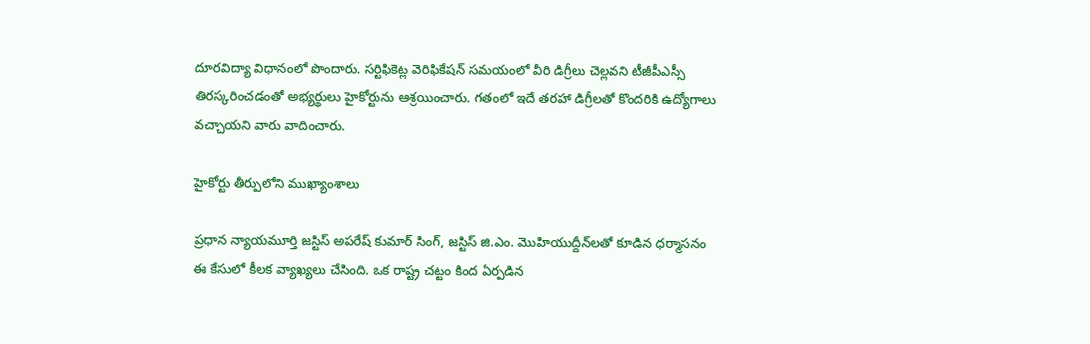దూరవిద్యా విధానంలో పొందారు. సర్టిఫికెట్ల వెరిఫికేషన్ సమయంలో వీరి డిగ్రీలు చెల్లవని టీజీపీఎస్సీ తిరస్కరించడంతో అభ్యర్థులు హైకోర్టును ఆశ్రయించారు. గతంలో ఇదే తరహా డిగ్రీలతో కొందరికి ఉద్యోగాలు వచ్చాయని వారు వాదించారు.

హైకోర్టు తీర్పులోని ముఖ్యాంశాలు

ప్రధాన న్యాయమూర్తి జస్టిస్ అపరేష్ కుమార్ సింగ్, జస్టిస్ జి.ఎం. మొహియుద్దీన్‌లతో కూడిన ధర్మాసనం ఈ కేసులో కీలక వ్యాఖ్యలు చేసింది. ఒక రాష్ట్ర చట్టం కింద ఏర్పడిన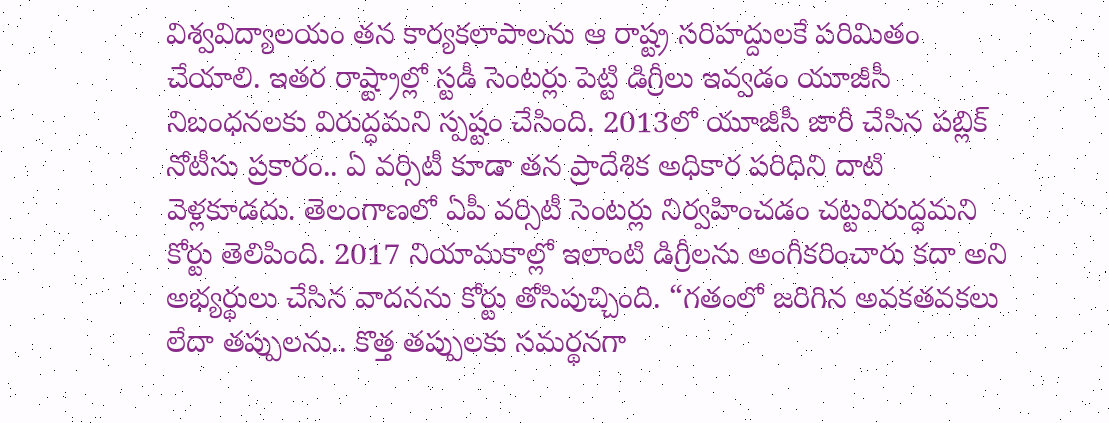విశ్వవిద్యాలయం తన కార్యకలాపాలను ఆ రాష్ట్ర సరిహద్దులకే పరిమితం చేయాలి. ఇతర రాష్ట్రాల్లో స్టడీ సెంటర్లు పెట్టి డిగ్రీలు ఇవ్వడం యూజీసీ నిబంధనలకు విరుద్ధమని స్పష్టం చేసింది. 2013లో యూజీసీ జారీ చేసిన పబ్లిక్ నోటీసు ప్రకారం.. ఏ వర్సిటీ కూడా తన ప్రాదేశిక అధికార పరిధిని దాటి వెళ్లకూడదు. తెలంగాణలో ఏపీ వర్సిటీ సెంటర్లు నిర్వహించడం చట్టవిరుద్ధమని కోర్టు తెలిపింది. 2017 నియామకాల్లో ఇలాంటి డిగ్రీలను అంగీకరించారు కదా అని అభ్యర్థులు చేసిన వాదనను కోర్టు తోసిపుచ్చింది. “గతంలో జరిగిన అవకతవకలు లేదా తప్పులను.. కొత్త తప్పులకు సమర్థనగా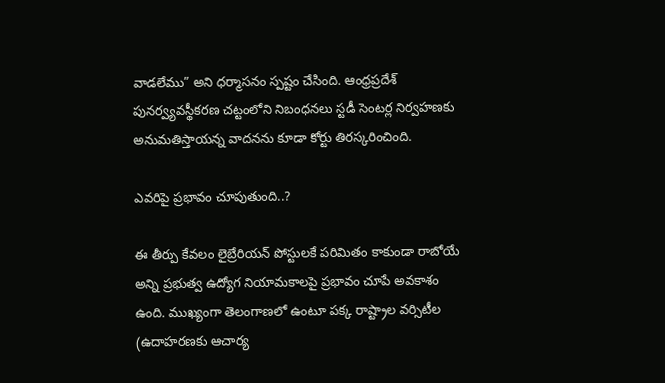వాడలేము” అని ధర్మాసనం స్పష్టం చేసింది. ఆంధ్రప్రదేశ్ పునర్వ్యవస్థీకరణ చట్టంలోని నిబంధనలు స్టడీ సెంటర్ల నిర్వహణకు అనుమతిస్తాయన్న వాదనను కూడా కోర్టు తిరస్కరించింది.

ఎవరిపై ప్రభావం చూపుతుంది..?

ఈ తీర్పు కేవలం లైబ్రేరియన్ పోస్టులకే పరిమితం కాకుండా రాబోయే అన్ని ప్రభుత్వ ఉద్యోగ నియామకాలపై ప్రభావం చూపే అవకాశం ఉంది. ముఖ్యంగా తెలంగాణలో ఉంటూ పక్క రాష్ట్రాల వర్సిటీల (ఉదాహరణకు ఆచార్య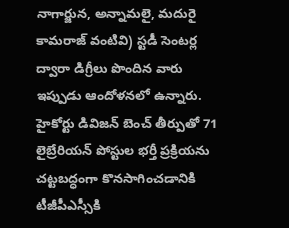నాగార్జున, అన్నామలై, మదురై కామరాజ్ వంటివి) స్టడీ సెంటర్ల ద్వారా డిగ్రీలు పొందిన వారు ఇప్పుడు ఆందోళనలో ఉన్నారు. హైకోర్టు డివిజన్ బెంచ్ తీర్పుతో 71 లైబ్రేరియన్ పోస్టుల భర్తీ ప్రక్రియను చట్టబద్ధంగా కొనసాగించడానికి టీజీపీఎస్సీకి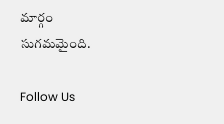మార్గం సుగమమైంది.

Follow Us